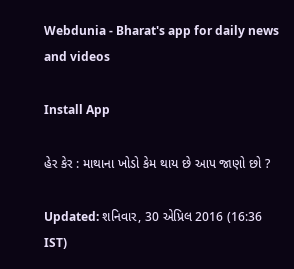Webdunia - Bharat's app for daily news and videos

Install App

હેર કેર : માથાના ખોડો કેમ થાય છે આપ જાણો છો ?

Updated: શનિવાર, 30 એપ્રિલ 2016 (16:36 IST)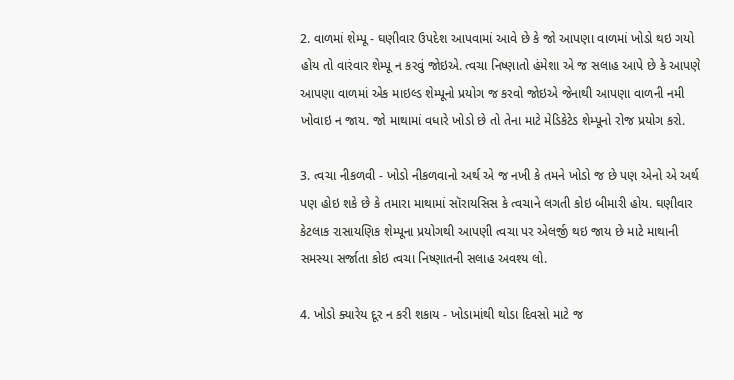2. વાળમાં શેમ્પૂ - ઘણીવાર ઉપદેશ આપવામાં આવે છે કે જો આપણા વાળમાં ખોડો થઇ ગયો હોય તો વારંવાર શેમ્પૂ ન કરવું જોઇએ. ત્વચા નિષ્ણાતો હંમેશા એ જ સલાહ આપે છે કે આપણે આપણા વાળમાં એક માઇલ્ડ શેમ્પૂનો પ્રયોગ જ કરવો જોઇએ જેનાથી આપણા વાળની નમી ખોવાઇ ન જાય. જો માથામાં વધારે ખોડો છે તો તેના માટે મેડિકેટેડ શેમ્પૂનો રોજ પ્રયોગ કરો.

3. ત્વચા નીકળવી - ખોડો નીકળવાનો અર્થ એ જ નખી કે તમને ખોડો જ છે પણ એનો એ અર્થ પણ હોઇ શકે છે કે તમારા માથામાં સૉરાયસિસ કે ત્વચાને લગતી કોઇ બીમારી હોય. ઘણીવાર કેટલાક રાસાયણિક શેમ્પૂના પ્રયોગથી આપણી ત્વચા પર એલર્જી થઇ જાય છે માટે માથાની સમસ્યા સર્જાતા કોઇ ત્વચા નિષ્ણાતની સલાહ અવશ્ય લો.

4. ખોડો ક્યારેય દૂર ન કરી શકાય - ખોડામાંથી થોડા દિવસો માટે જ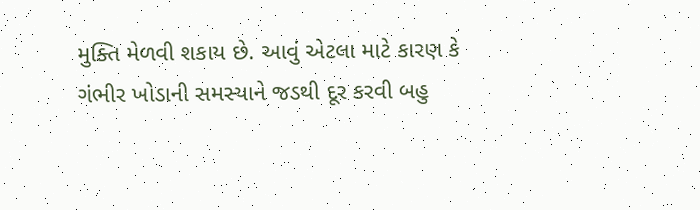મુક્તિ મેળવી શકાય છે. આવું એટલા માટે કારણ કે ગંભીર ખોડાની સમસ્યાને જડથી દૂર કરવી બહુ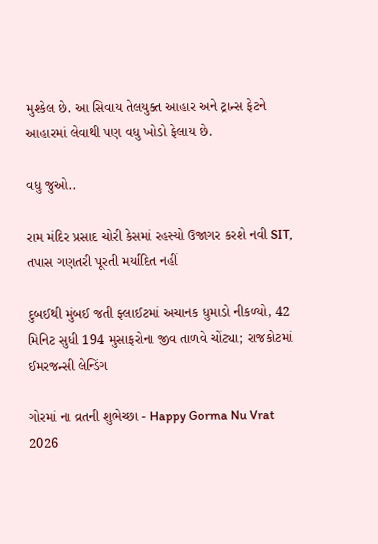મુશ્કેલ છે. આ સિવાય તેલયુક્ત આહાર અને ટ્રાન્સ ફેટને આહારમાં લેવાથી પણ વધુ ખોડો ફેલાય છે.

વધુ જુઓ..

રામ મંદિર પ્રસાદ ચોરી કેસમાં રહસ્યો ઉજાગર કરશે નવી SIT, તપાસ ગણતરી પૂરતી મર્યાદિત નહીં

દુબઈથી મુંબઈ જતી ફ્લાઈટમાં અચાનક ધુમાડો નીકળ્યો, 42 મિનિટ સુધી 194 મુસાફરોના જીવ તાળવે ચોંટ્યા; રાજકોટમાં ઈમરજન્સી લેન્ડિંગ

ગોરમાં ના વ્રતની શુભેચ્છા - Happy Gorma Nu Vrat 2026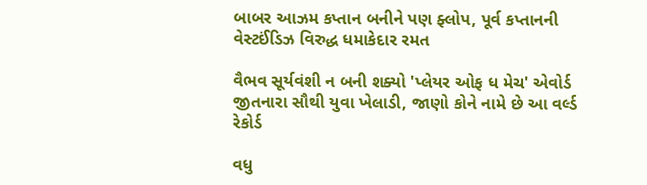બાબર આઝમ કપ્તાન બનીને પણ ફ્લોપ, પૂર્વ કપ્તાનની વેસ્ટઈંડિઝ વિરુદ્ધ ધમાકેદાર રમત

વૈભવ સૂર્યવંશી ન બની શક્યો 'પ્લેયર ઓફ ધ મેચ' એવોર્ડ જીતનારા સૌથી યુવા ખેલાડી, જાણો કોને નામે છે આ વર્લ્ડ રેકોર્ડ

વધુ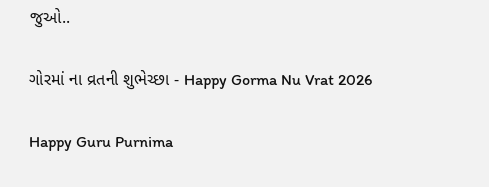જુઓ..

ગોરમાં ના વ્રતની શુભેચ્છા - Happy Gorma Nu Vrat 2026

Happy Guru Purnima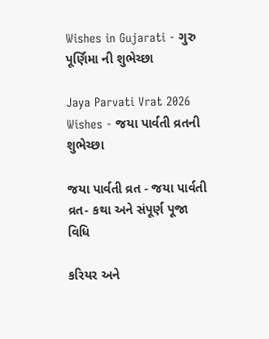Wishes in Gujarati - ગુરુ પૂર્ણિમા ની શુભેચ્છા

Jaya Parvati Vrat 2026 Wishes - જયા પાર્વતી વ્રતની શુભેચ્છા

જયા પાર્વતી વ્રત - જયા પાર્વતી વ્રત- કથા અને સંપૂર્ણ પૂજા વિધિ

કરિયર અને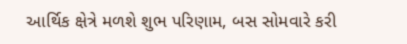આર્થિક ક્ષેત્રે મળશે શુભ પરિણામ, બસ સોમવારે કરી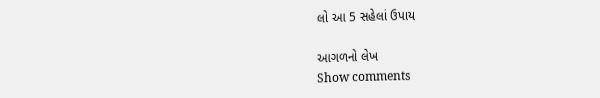લો આ 5 સહેલાં ઉપાય

આગળનો લેખ
Show comments